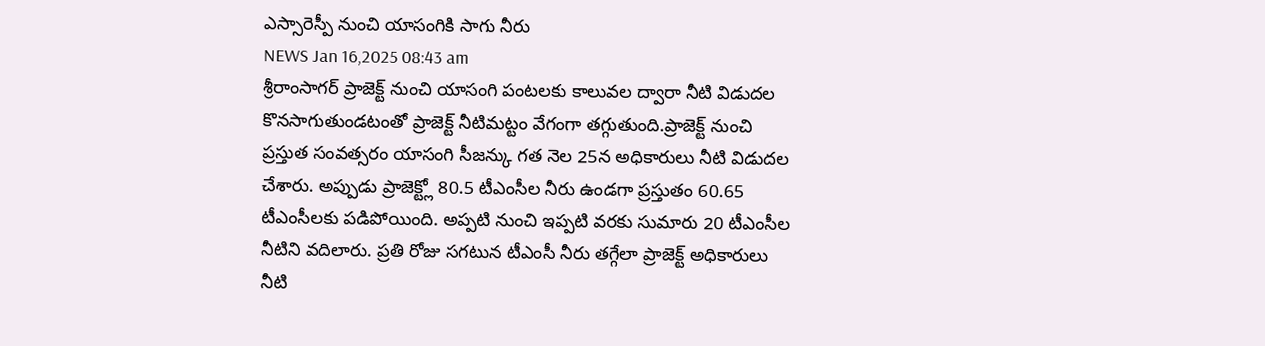ఎస్సారెస్పీ నుంచి యాసంగికి సాగు నీరు
NEWS Jan 16,2025 08:43 am
శ్రీరాంసాగర్ ప్రాజెక్ట్ నుంచి యాసంగి పంటలకు కాలువల ద్వారా నీటి విడుదల కొనసాగుతుండటంతో ప్రాజెక్ట్ నీటిమట్టం వేగంగా తగ్గుతుంది.ప్రాజెక్ట్ నుంచి ప్రస్తుత సంవత్సరం యాసంగి సీజన్కు గత నెల 25న అధికారులు నీటి విడుదల చేశారు. అప్పుడు ప్రాజెక్ట్లో 80.5 టీఎంసీల నీరు ఉండగా ప్రస్తుతం 60.65 టీఎంసీలకు పడిపోయింది. అప్పటి నుంచి ఇప్పటి వరకు సుమారు 20 టీఎంసీల నీటిని వదిలారు. ప్రతి రోజు సగటున టీఎంసీ నీరు తగ్గేలా ప్రాజెక్ట్ అధికారులు నీటి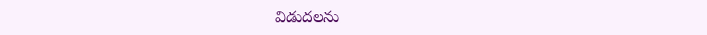విడుదలను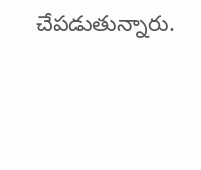చేపడుతున్నారు.